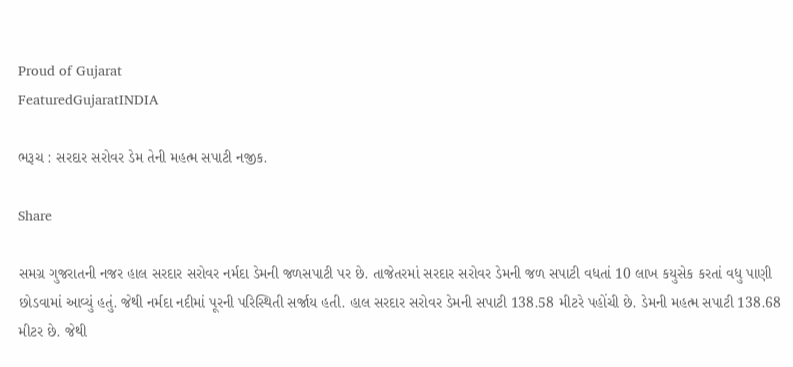Proud of Gujarat
FeaturedGujaratINDIA

ભરૂચ : સરદાર સરોવર ડેમ તેની મહત્મ સપાટી નજીક.

Share

સમગ્ર ગુજરાતની નજર હાલ સરદાર સરોવર નર્મદા ડેમની જળસપાટી પર છે. તાજેતરમાં સરદાર સરોવર ડેમની જળ સપાટી વધતાં 10 લાખ કયુસેક કરતાં વધુ પાણી છોડવામાં આવ્યું હતું. જેથી નર્મદા નદીમાં પૂરની પરિસ્થિતી સર્જાય હતી. હાલ સરદાર સરોવર ડેમની સપાટી 138.58 મીટરે પહોંચી છે. ડેમની મહત્મ સપાટી 138.68 મીટર છે. જેથી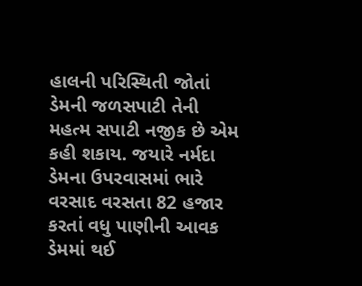હાલની પરિસ્થિતી જોતાં ડેમની જળસપાટી તેની મહત્મ સપાટી નજીક છે એમ કહી શકાય. જયારે નર્મદા ડેમના ઉપરવાસમાં ભારે વરસાદ વરસતા 82 હજાર કરતાં વધુ પાણીની આવક ડેમમાં થઈ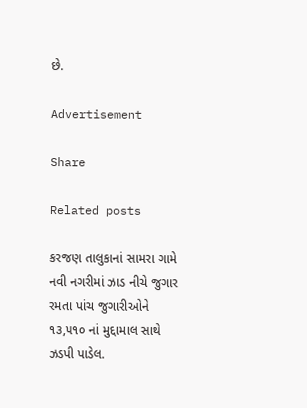છે.

Advertisement

Share

Related posts

કરજણ તાલુકાનાં સામરા ગામે નવી નગરીમાં ઝાડ નીચે જુગાર રમતા પાંચ જુગારીઓને ૧૩,૫૧૦ નાં મુદ્દામાલ સાથે ઝડપી પાડેલ.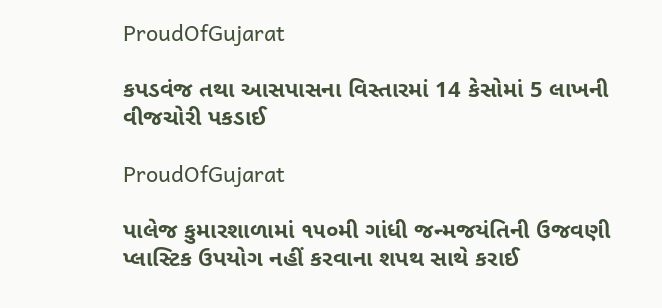ProudOfGujarat

કપડવંજ તથા આસપાસના વિસ્તારમાં 14 કેસોમાં 5 લાખની વીજચોરી પકડાઈ

ProudOfGujarat

પાલેજ કુમારશાળામાં ૧૫૦મી ગાંધી જન્મજયંતિની ઉજવણી પ્લાસ્ટિક ઉપયોગ નહીં કરવાના શપથ સાથે કરાઈ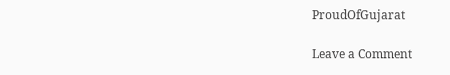ProudOfGujarat

Leave a Comment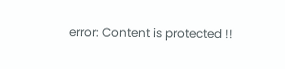error: Content is protected !!